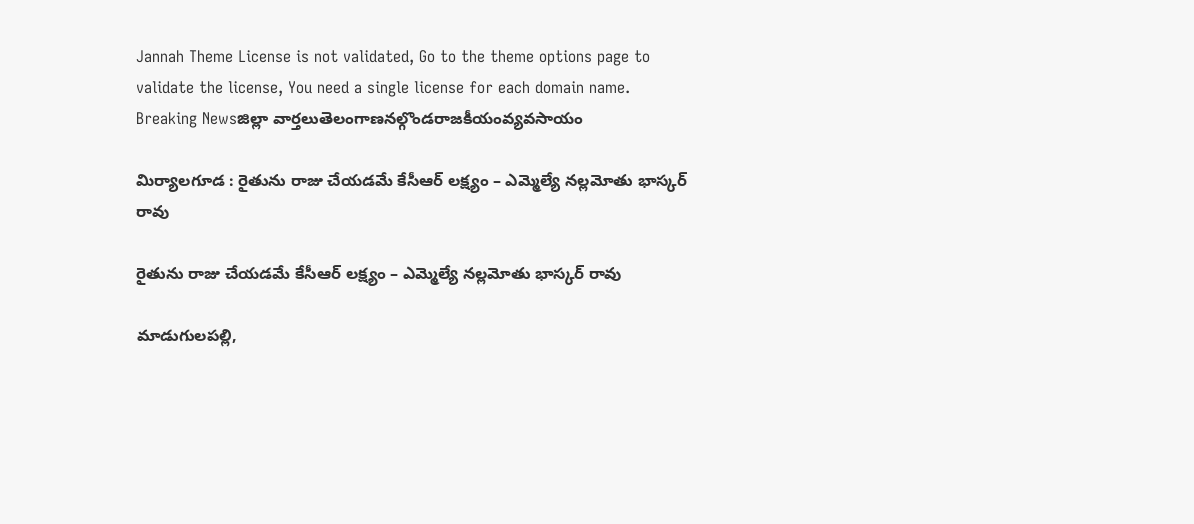Jannah Theme License is not validated, Go to the theme options page to validate the license, You need a single license for each domain name.
Breaking Newsజిల్లా వార్తలుతెలంగాణనల్గొండరాజకీయంవ్యవసాయం

మిర్యాలగూడ : రైతును రాజు చేయడమే కేసీఆర్ లక్ష్యం – ఎమ్మెల్యే నల్లమోతు భాస్కర్ రావు

రైతును రాజు చేయడమే కేసీఆర్ లక్ష్యం – ఎమ్మెల్యే నల్లమోతు భాస్కర్ రావు

మాడుగులపల్లి,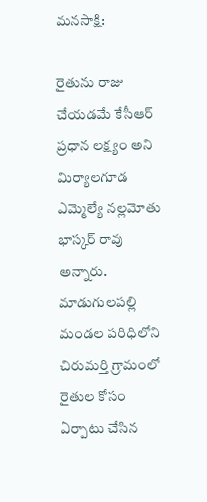మనసాక్షి:

రైతును రాజు చేయడమే కేసీఆర్ ప్రధాన లక్ష్యం అని మిర్యాలగూడ ఎమ్మెల్యే నల్లమోతు భాస్కర్ రావు అన్నారు. మాడుగులపల్లి మండల పరిధిలోని చిరుమర్తి గ్రామంలో రైతుల కోసం ఏర్పాటు చేసిన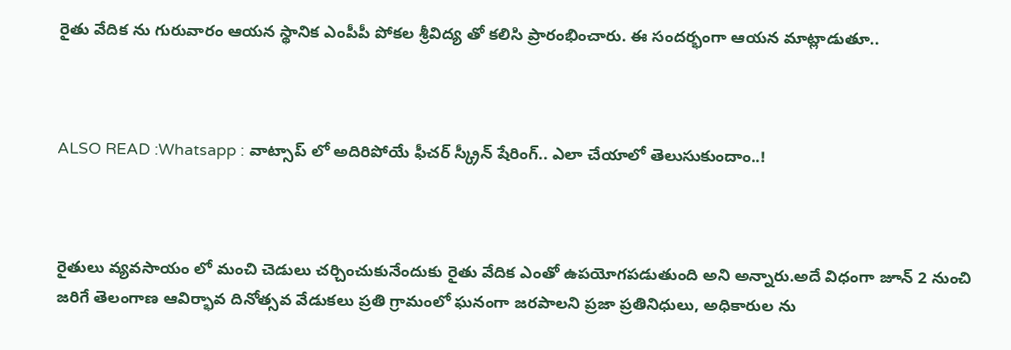రైతు వేదిక ను గురువారం ఆయన స్థానిక ఎంపీపీ పోకల శ్రీవిద్య తో కలిసి ప్రారంభించారు. ఈ సందర్భంగా ఆయన మాట్లాడుతూ..



ALSO READ :Whatsapp : వాట్సాప్ లో అదిరిపోయే ఫీచర్ స్క్రీన్ షేరింగ్.. ఎలా చేయాలో తెలుసుకుందాం..!



రైతులు వ్యవసాయం లో మంచి చెడులు చర్చించుకునేందుకు రైతు వేదిక ఎంతో ఉపయోగపడుతుంది అని అన్నారు.అదే విధంగా జూన్ 2 నుంచి జరిగే తెలంగాణ ఆవిర్భావ దినోత్సవ వేడుకలు ప్రతి గ్రామంలో ఘనంగా జరపాలని ప్రజా ప్రతినిధులు, అధికారుల ను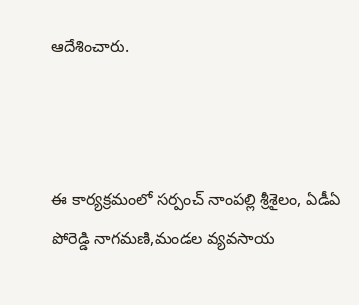ఆదేశించారు.



ఈ కార్యక్రమంలో సర్పంచ్ నాంపల్లి శ్రీశైలం, ఏడీఏ పోరెడ్డి నాగమణి,మండల వ్యవసాయ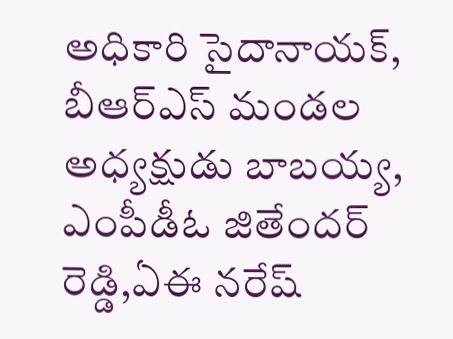అధికారి సైదానాయక్, బీఆర్ఎస్ మండల అధ్యక్షుడు బాబయ్య, ఎంపీడీఓ జితేందర్ రెడ్డి,ఏఈ నరేష్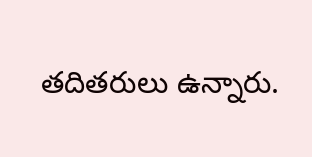తదితరులు ఉన్నారు.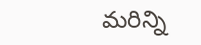మరిన్ని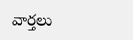వార్తలు